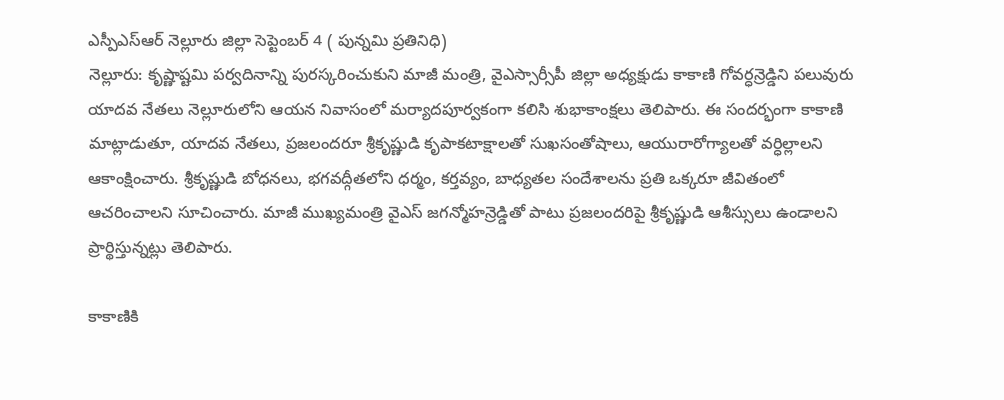ఎస్పీఎస్ఆర్ నెల్లూరు జిల్లా సెప్టెంబర్ 4 ( పున్నమి ప్రతినిధి)
నెల్లూరు: కృష్ణాష్టమి పర్వదినాన్ని పురస్కరించుకుని మాజీ మంత్రి, వైఎస్సార్సీపీ జిల్లా అధ్యక్షుడు కాకాణి గోవర్ధన్రెడ్డిని పలువురు యాదవ నేతలు నెల్లూరులోని ఆయన నివాసంలో మర్యాదపూర్వకంగా కలిసి శుభాకాంక్షలు తెలిపారు. ఈ సందర్భంగా కాకాణి మాట్లాడుతూ, యాదవ నేతలు, ప్రజలందరూ శ్రీకృష్ణుడి కృపాకటాక్షాలతో సుఖసంతోషాలు, ఆయురారోగ్యాలతో వర్ధిల్లాలని ఆకాంక్షించారు. శ్రీకృష్ణుడి బోధనలు, భగవద్గీతలోని ధర్మం, కర్తవ్యం, బాధ్యతల సందేశాలను ప్రతి ఒక్కరూ జీవితంలో ఆచరించాలని సూచించారు. మాజీ ముఖ్యమంత్రి వైఎస్ జగన్మోహన్రెడ్డితో పాటు ప్రజలందరిపై శ్రీకృష్ణుడి ఆశీస్సులు ఉండాలని ప్రార్థిస్తున్నట్లు తెలిపారు.

కాకాణికి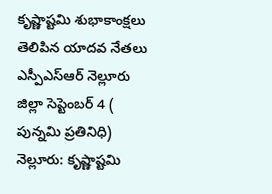కృష్ణాష్టమి శుభాకాంక్షలు తెలిపిన యాదవ నేతలు
ఎస్పీఎస్ఆర్ నెల్లూరు జిల్లా సెప్టెంబర్ 4 ( పున్నమి ప్రతినిధి) నెల్లూరు: కృష్ణాష్టమి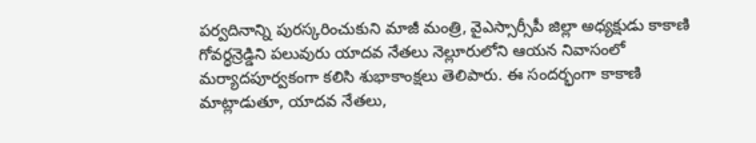పర్వదినాన్ని పురస్కరించుకుని మాజీ మంత్రి, వైఎస్సార్సీపీ జిల్లా అధ్యక్షుడు కాకాణి గోవర్ధన్రెడ్డిని పలువురు యాదవ నేతలు నెల్లూరులోని ఆయన నివాసంలో మర్యాదపూర్వకంగా కలిసి శుభాకాంక్షలు తెలిపారు. ఈ సందర్భంగా కాకాణి మాట్లాడుతూ, యాదవ నేతలు,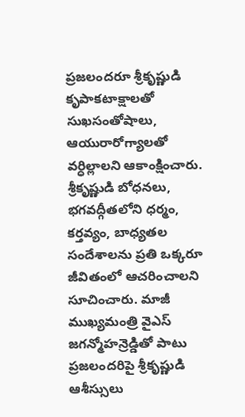ప్రజలందరూ శ్రీకృష్ణుడి కృపాకటాక్షాలతో సుఖసంతోషాలు, ఆయురారోగ్యాలతో వర్ధిల్లాలని ఆకాంక్షించారు. శ్రీకృష్ణుడి బోధనలు, భగవద్గీతలోని ధర్మం, కర్తవ్యం, బాధ్యతల సందేశాలను ప్రతి ఒక్కరూ జీవితంలో ఆచరించాలని సూచించారు. మాజీ ముఖ్యమంత్రి వైఎస్ జగన్మోహన్రెడ్డితో పాటు ప్రజలందరిపై శ్రీకృష్ణుడి ఆశీస్సులు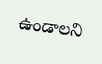ఉండాలని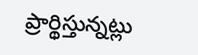ప్రార్థిస్తున్నట్లు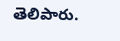తెలిపారు.